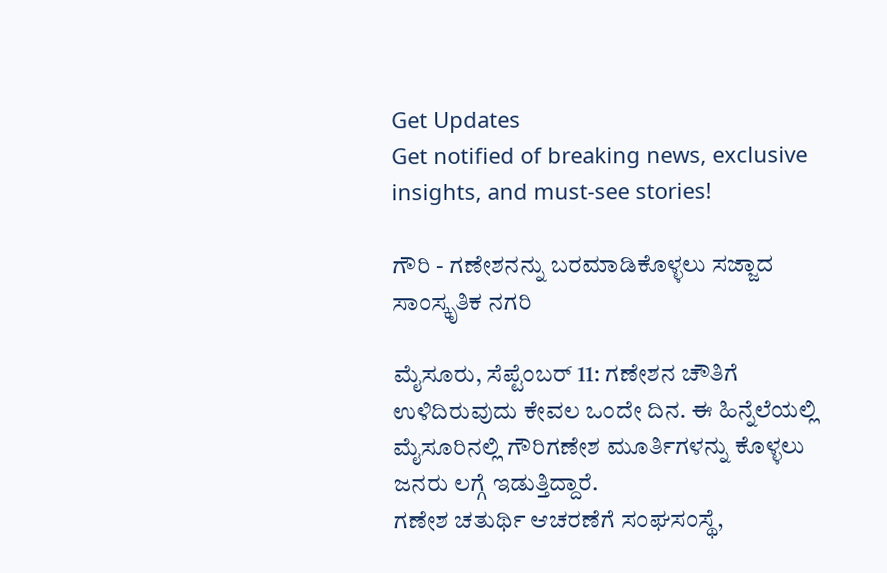Get Updates
Get notified of breaking news, exclusive insights, and must-see stories!

ಗೌರಿ - ಗಣೇಶನನ್ನು ಬರಮಾಡಿಕೊಳ್ಳಲು ಸಜ್ಜಾದ ಸಾಂಸ್ಕೃತಿಕ ನಗರಿ

ಮೈಸೂರು, ಸೆಪ್ಟೆಂಬರ್ 11: ಗಣೇಶನ ಚೌತಿಗೆ ಉಳಿದಿರುವುದು ಕೇವಲ ಒಂದೇ ದಿನ. ಈ ಹಿನ್ನೆಲೆಯಲ್ಲಿ ಮೈಸೂರಿನಲ್ಲಿ ಗೌರಿಗಣೇಶ ಮೂರ್ತಿಗಳನ್ನು ಕೊಳ್ಳಲು ಜನರು ಲಗ್ಗೆ ಇಡುತ್ತಿದ್ದಾರೆ.
ಗಣೇಶ ಚತುರ್ಥಿ ಆಚರಣೆಗೆ ಸಂಘಸಂಸ್ಥೆ,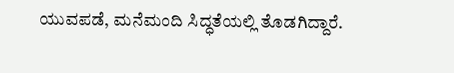ಯುವಪಡೆ, ಮನೆಮಂದಿ ಸಿದ್ಧತೆಯಲ್ಲಿ ತೊಡಗಿದ್ದಾರೆ.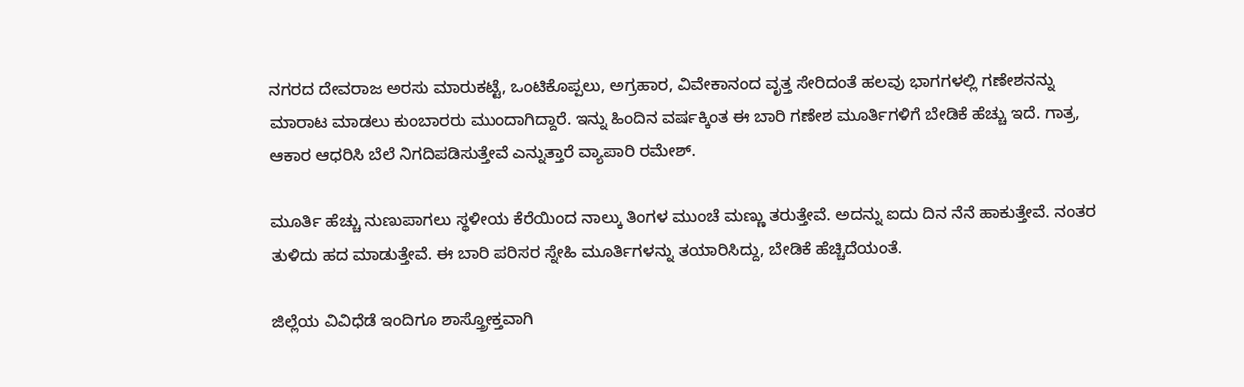ನಗರದ ದೇವರಾಜ ಅರಸು ಮಾರುಕಟ್ಟೆ, ಒಂಟಿಕೊಪ್ಪಲು, ಅಗ್ರಹಾರ, ವಿವೇಕಾನಂದ ವೃತ್ತ ಸೇರಿದಂತೆ ಹಲವು ಭಾಗಗಳಲ್ಲಿ ಗಣೇಶನನ್ನು ಮಾರಾಟ ಮಾಡಲು ಕುಂಬಾರರು ಮುಂದಾಗಿದ್ದಾರೆ. ಇನ್ನು ಹಿಂದಿನ ವರ್ಷಕ್ಕಿಂತ ಈ ಬಾರಿ ಗಣೇಶ ಮೂರ್ತಿಗಳಿಗೆ ಬೇಡಿಕೆ ಹೆಚ್ಚು ಇದೆ. ಗಾತ್ರ, ಆಕಾರ ಆಧರಿಸಿ ಬೆಲೆ ನಿಗದಿಪಡಿಸುತ್ತೇವೆ ಎನ್ನುತ್ತಾರೆ ವ್ಯಾಪಾರಿ ರಮೇಶ್.

ಮೂರ್ತಿ ಹೆಚ್ಚು ನುಣುಪಾಗಲು ಸ್ಥಳೀಯ ಕೆರೆಯಿಂದ ನಾಲ್ಕು ತಿಂಗಳ ಮುಂಚೆ ಮಣ್ಣು ತರುತ್ತೇವೆ. ಅದನ್ನು ಐದು ದಿನ ನೆನೆ ಹಾಕುತ್ತೇವೆ. ನಂತರ ತುಳಿದು ಹದ ಮಾಡುತ್ತೇವೆ. ಈ ಬಾರಿ ಪರಿಸರ ಸ್ನೇಹಿ ಮೂರ್ತಿಗಳನ್ನು ತಯಾರಿಸಿದ್ದು, ಬೇಡಿಕೆ ಹೆಚ್ಚಿದೆಯಂತೆ.

ಜಿಲ್ಲೆಯ ವಿವಿಧೆಡೆ ಇಂದಿಗೂ ಶಾಸ್ತ್ರೋಕ್ತವಾಗಿ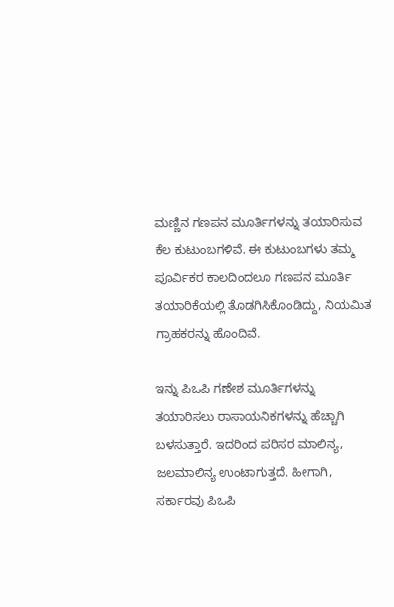ಮಣ್ಣಿನ ಗಣಪನ ಮೂರ್ತಿಗಳನ್ನು ತಯಾರಿಸುವ ಕೆಲ ಕುಟುಂಬಗಳಿವೆ. ಈ ಕುಟುಂಬಗಳು ತಮ್ಮ ಪೂರ್ವಿಕರ ಕಾಲದಿಂದಲೂ ಗಣಪನ ಮೂರ್ತಿ ತಯಾರಿಕೆಯಲ್ಲಿ ತೊಡಗಿಸಿಕೊಂಡಿದ್ದು, ನಿಯಮಿತ ಗ್ರಾಹಕರನ್ನು ಹೊಂದಿವೆ.

ಇನ್ನು ಪಿಒಪಿ ಗಣೇಶ ಮೂರ್ತಿಗಳನ್ನು ತಯಾರಿಸಲು ರಾಸಾಯನಿಕಗಳನ್ನು ಹೆಚ್ಚಾಗಿ ಬಳಸುತ್ತಾರೆ. ಇದರಿಂದ ಪರಿಸರ ಮಾಲಿನ್ಯ, ಜಲಮಾಲಿನ್ಯ ಉಂಟಾಗುತ್ತದೆ. ಹೀಗಾಗಿ, ಸರ್ಕಾರವು ಪಿಒಪಿ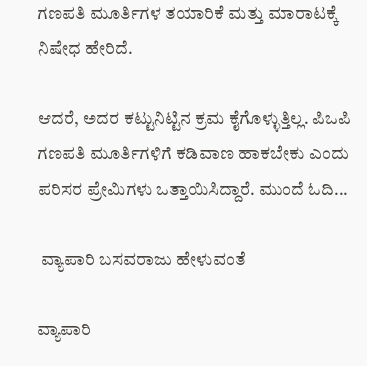ಗಣಪತಿ ಮೂರ್ತಿಗಳ ತಯಾರಿಕೆ ಮತ್ತು ಮಾರಾಟಕ್ಕೆ ನಿಷೇಧ ಹೇರಿದೆ.

ಆದರೆ, ಅದರ ಕಟ್ಟುನಿಟ್ಟಿನ ಕ್ರಮ ಕೈಗೊಳ್ಳುತ್ತಿಲ್ಲ. ಪಿಒಪಿ ಗಣಪತಿ ಮೂರ್ತಿಗಳಿಗೆ ಕಡಿವಾಣ ಹಾಕಬೇಕು ಎಂದು ಪರಿಸರ ಪ್ರೇಮಿಗಳು ಒತ್ತಾಯಿಸಿದ್ದಾರೆ. ಮುಂದೆ ಓದಿ...

 ವ್ಯಾಪಾರಿ ಬಸವರಾಜು ಹೇಳುವಂತೆ

ವ್ಯಾಪಾರಿ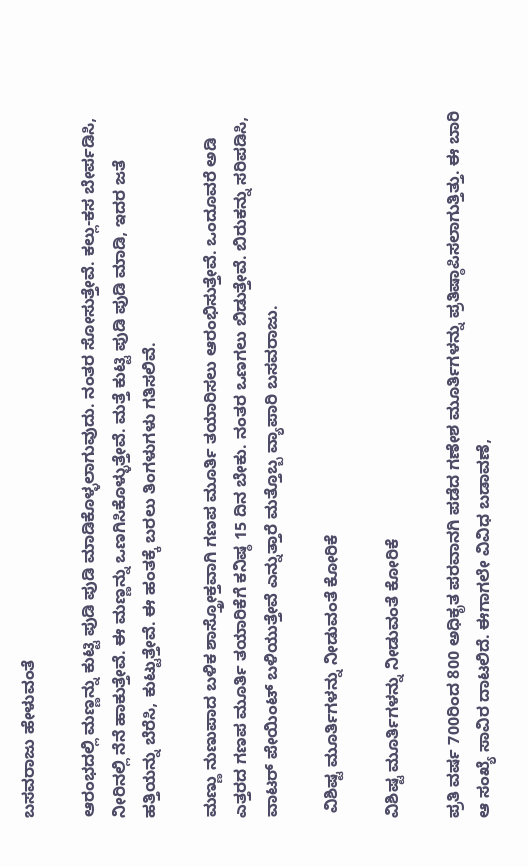ಬಸವರಾಜು ಹೇಳುವಂತೆ

ಆರಂಭದಲ್ಲಿ ಮಣ್ಣನ್ನು ಕುಟ್ಟಿ ಪುಡಿ ಪುಡಿ ಮಾಡಿಕೊಳ್ಳಲಾಗುವುದು. ನಂತರ ಸೋಸುತ್ತೇವೆ. ಕಲ್ಲು-ಕಸ ಬೇರ್ಪಡಿಸಿ, ನೀರಿನಲ್ಲಿ ನೆನೆ ಹಾಕುತ್ತೇವೆ. ಈ ಮಣ್ಣನ್ನು ಒಣಗಿಸಿಕೊಳ್ಳುತ್ತೇವೆ. ಮತ್ತೆ ಕುಟ್ಟಿ ಪುಡಿ ಪುಡಿ ಮಾಡಿ, ಇದರ ಜತೆ ಹತ್ತಿಯನ್ನು ಬೆರೆಸಿ, ಕುಟ್ಟುತ್ತೇವೆ. ಈ ಹಂತಕ್ಕೆ ಬರಲು ತಿಂಗಳುಗಳು ಗತಿಸಲಿವೆ.

ಮಣ್ಣು ನುಣುಪಾದ ಬಳಿಕ ಶಾಸ್ತ್ರೋಕ್ತವಾಗಿ ಗಣಪ ಮೂರ್ತಿ ತಯಾರಿಸಲು ಆರಂಭಿಸುತ್ತೇವೆ. ಒಂದೂವರೆ ಅಡಿ ಎತ್ತರದ ಗಣಪ ಮೂರ್ತಿ ತಯಾರಿಕೆಗೆ ಕನಿಷ್ಠ 15 ದಿನ ಬೇಕು. ನಂತರ ಒಣಗಲು ಬಿಡುತ್ತೇವೆ. ಬಿರುಕನ್ನು ಸರಿಪಡಿಸಿ, ವಾಟರ್‌ ಪೇಯಿಂಟ್ ಬಳಿಯುತ್ತೇವೆ ಎನ್ನುತ್ತಾರೆ ಮತ್ತೊಬ್ಬ ವ್ಯಾಪಾರಿ ಬಸವರಾಜು.

 ವಿಶಿಷ್ಟ ಮೂರ್ತಿಗಳನ್ನು ನೀಡುವಂತೆ ಕೋರಿಕೆ

ವಿಶಿಷ್ಟ ಮೂರ್ತಿಗಳನ್ನು ನೀಡುವಂತೆ ಕೋರಿಕೆ

ಪ್ರತಿ ವರ್ಷ 700ರಿಂದ 800 ಅಧಿಕೃತ ಪರವಾನಗಿ ಪಡೆದ ಗಣೇಶ ಮೂರ್ತಿಗಳನ್ನು ಪ್ರತಿಷ್ಠಾಪಿಸಲಾಗುತ್ತಿತ್ತು. ಈ ಬಾರಿ ಆ ಸಂಖ್ಯೆ ಸಾವಿರ ದಾಟಲಿದೆ. ಈಗಾಗಲೇ ವಿವಿಧ ಬಡಾವಣೆ,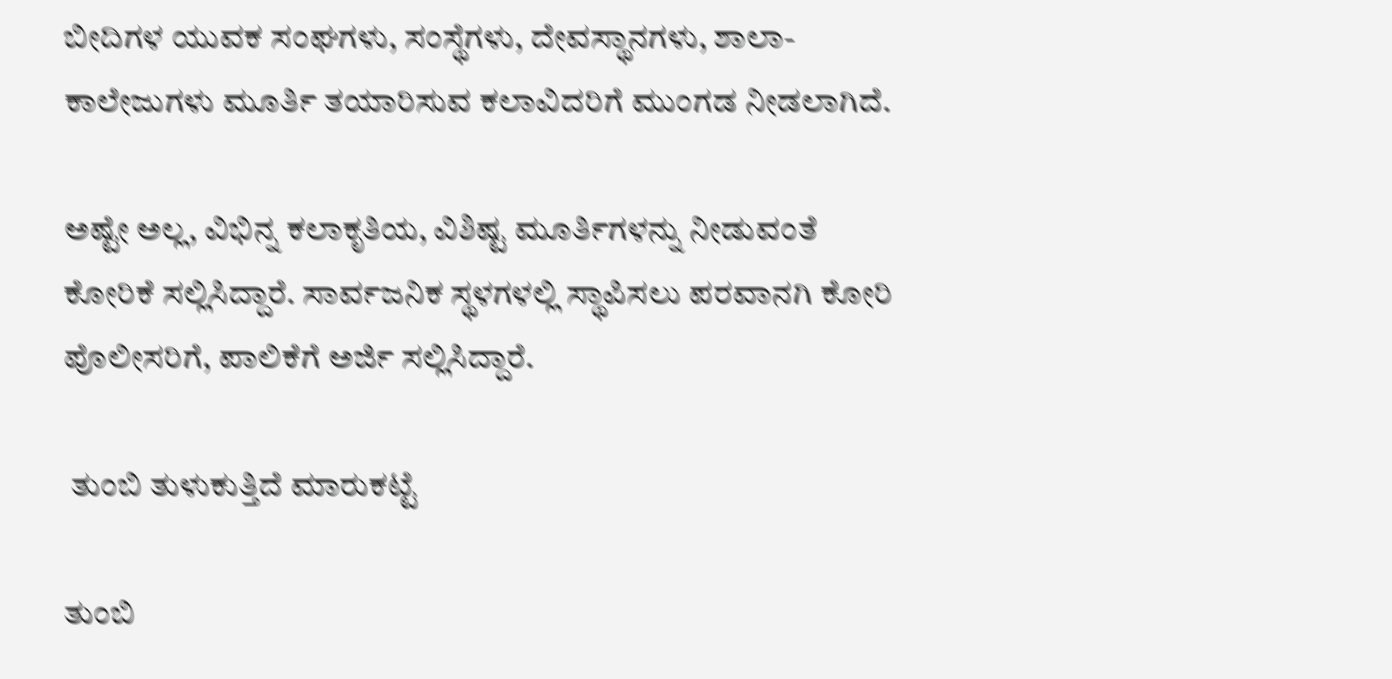ಬೀದಿಗಳ ಯುವಕ ಸಂಘಗಳು, ಸಂಸ್ಥೆಗಳು, ದೇವಸ್ಥಾನಗಳು, ಶಾಲಾ-ಕಾಲೇಜುಗಳು ಮೂರ್ತಿ ತಯಾರಿಸುವ ಕಲಾವಿದರಿಗೆ ಮುಂಗಡ ನೀಡಲಾಗಿದೆ.

ಅಷ್ಟೇ ಅಲ್ಲ, ವಿಭಿನ್ನ ಕಲಾಕೃತಿಯ, ವಿಶಿಷ್ಟ ಮೂರ್ತಿಗಳನ್ನು ನೀಡುವಂತೆ ಕೋರಿಕೆ ಸಲ್ಲಿಸಿದ್ದಾರೆ. ಸಾರ್ವಜನಿಕ ಸ್ಥಳಗಳಲ್ಲಿ ಸ್ಥಾಪಿಸಲು ಪರವಾನಗಿ ಕೋರಿ ಪೊಲೀಸರಿಗೆ, ಪಾಲಿಕೆಗೆ ಅರ್ಜಿ ಸಲ್ಲಿಸಿದ್ದಾರೆ.

 ತುಂಬಿ ತುಳುಕುತ್ತಿದೆ ಮಾರುಕಟ್ಟೆ

ತುಂಬಿ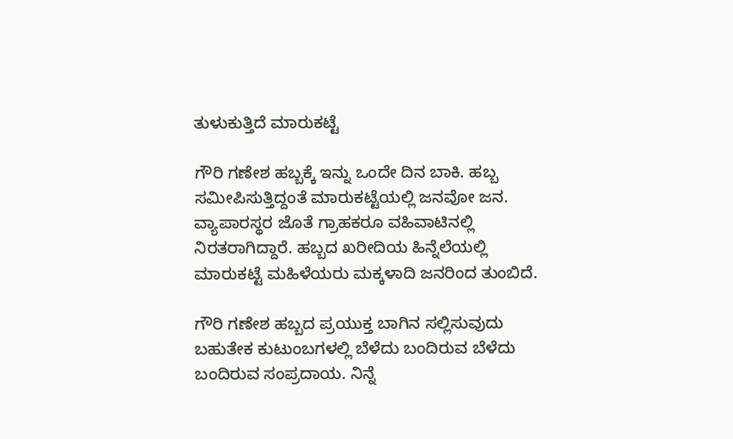ತುಳುಕುತ್ತಿದೆ ಮಾರುಕಟ್ಟೆ

ಗೌರಿ ಗಣೇಶ ಹಬ್ಬಕ್ಕೆ ಇನ್ನು ಒಂದೇ ದಿನ ಬಾಕಿ. ಹಬ್ಬ ಸಮೀಪಿಸುತ್ತಿದ್ದಂತೆ ಮಾರುಕಟ್ಟೆಯಲ್ಲಿ ಜನವೋ ಜನ. ವ್ಯಾಪಾರಸ್ಥರ ಜೊತೆ ಗ್ರಾಹಕರೂ ವಹಿವಾಟಿನಲ್ಲಿ ನಿರತರಾಗಿದ್ದಾರೆ. ಹಬ್ಬದ ಖರೀದಿಯ ಹಿನ್ನೆಲೆಯಲ್ಲಿ ಮಾರುಕಟ್ಟೆ ಮಹಿಳೆಯರು ಮಕ್ಕಳಾದಿ ಜನರಿಂದ ತುಂಬಿದೆ.

ಗೌರಿ ಗಣೇಶ ಹಬ್ಬದ ಪ್ರಯುಕ್ತ ಬಾಗಿನ ಸಲ್ಲಿಸುವುದು ಬಹುತೇಕ ಕುಟುಂಬಗಳಲ್ಲಿ ಬೆಳೆದು ಬಂದಿರುವ ಬೆಳೆದು ಬಂದಿರುವ ಸಂಪ್ರದಾಯ. ನಿನ್ನೆ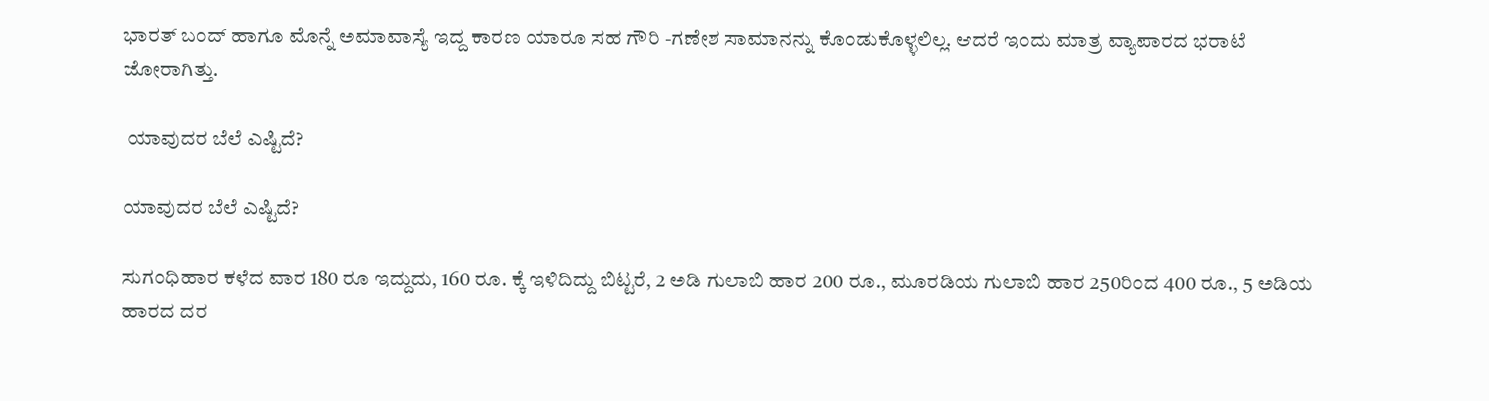ಭಾರತ್ ಬಂದ್ ಹಾಗೂ ಮೊನ್ನೆ ಅಮಾವಾಸ್ಯೆ ಇದ್ದ ಕಾರಣ ಯಾರೂ ಸಹ ಗೌರಿ -ಗಣೇಶ ಸಾಮಾನನ್ನು ಕೊಂಡುಕೊಳ್ಳಲಿಲ್ಲ. ಆದರೆ ಇಂದು ಮಾತ್ರ ವ್ಯಾಪಾರದ ಭರಾಟೆ ಜೋರಾಗಿತ್ತು.

 ಯಾವುದರ ಬೆಲೆ ಎಷ್ಟಿದೆ?

ಯಾವುದರ ಬೆಲೆ ಎಷ್ಟಿದೆ?

ಸುಗಂಧಿಹಾರ ಕಳೆದ ವಾರ 180 ರೂ ಇದ್ದುದು, 160 ರೂ. ಕ್ಕೆ ಇಳಿದಿದ್ದು ಬಿಟ್ಟರೆ, 2 ಅಡಿ ಗುಲಾಬಿ ಹಾರ 200 ರೂ., ಮೂರಡಿಯ ಗುಲಾಬಿ ಹಾರ 250ರಿಂದ 400 ರೂ., 5 ಅಡಿಯ ಹಾರದ ದರ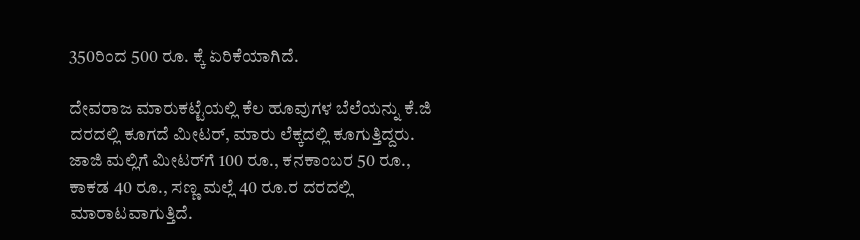350ರಿಂದ 500 ರೂ. ಕ್ಕೆ ಏರಿಕೆಯಾಗಿದೆ.

ದೇವರಾಜ ಮಾರುಕಟ್ಟೆಯಲ್ಲಿ ಕೆಲ ಹೂವುಗಳ ಬೆಲೆಯನ್ನು ಕೆ.ಜಿ ದರದಲ್ಲಿ ಕೂಗದೆ ಮೀಟರ್, ಮಾರು ಲೆಕ್ಕದಲ್ಲಿ ಕೂಗುತ್ತಿದ್ದರು. ಜಾಜಿ ಮಲ್ಲಿಗೆ ಮೀಟರ್‌ಗೆ 100 ರೂ., ಕನಕಾಂಬರ 50 ರೂ., ಕಾಕಡ 40 ರೂ., ಸಣ್ಣ ಮಲ್ಲೆ 40 ರೂ.ರ ದರದಲ್ಲಿ ಮಾರಾಟವಾಗುತ್ತಿದೆ.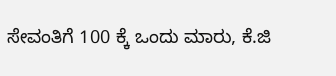ಸೇವಂತಿಗೆ 100 ಕ್ಕೆ ಒಂದು ಮಾರು, ಕೆ.ಜಿ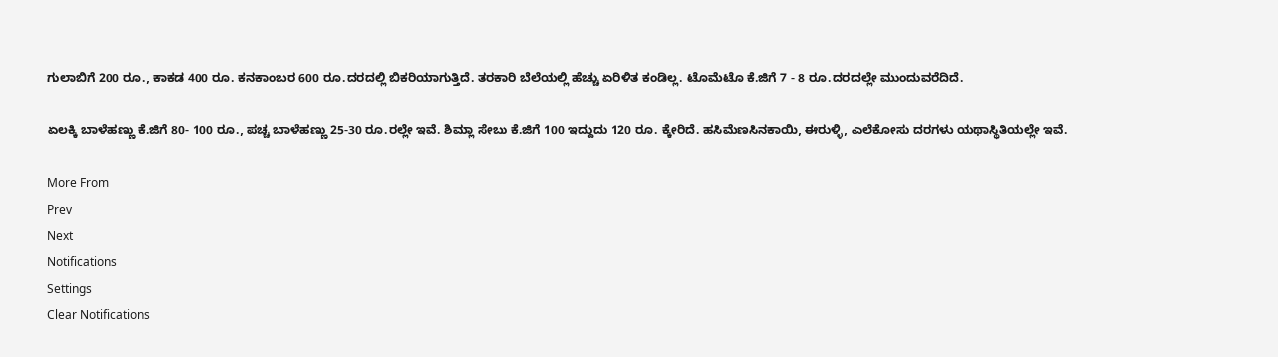ಗುಲಾಬಿಗೆ 200 ರೂ., ಕಾಕಡ 400 ರೂ. ಕನಕಾಂಬರ 600 ರೂ.ದರದಲ್ಲಿ ಬಿಕರಿಯಾಗುತ್ತಿದೆ. ತರಕಾರಿ ಬೆಲೆಯಲ್ಲಿ ಹೆಚ್ಚು ಏರಿಳಿತ ಕಂಡಿಲ್ಲ. ಟೊಮೆಟೊ ಕೆ.ಜಿಗೆ 7 - 8 ರೂ.ದರದಲ್ಲೇ ಮುಂದುವರೆದಿದೆ.

ಏಲಕ್ಕಿ ಬಾಳೆಹಣ್ಣು ಕೆ.ಜಿಗೆ 80- 100 ರೂ., ಪಚ್ಚ ಬಾಳೆಹಣ್ಣು 25-30 ರೂ.ರಲ್ಲೇ ಇವೆ. ಶಿಮ್ಲಾ ಸೇಬು ಕೆ.ಜಿಗೆ 100 ಇದ್ದುದು 120 ರೂ. ಕ್ಕೇರಿದೆ. ಹಸಿಮೆಣಸಿನಕಾಯಿ, ಈರುಳ್ಳಿ, ಎಲೆಕೋಸು ದರಗಳು ಯಥಾಸ್ಥಿತಿಯಲ್ಲೇ ಇವೆ.

More From
Prev
Next
Notifications
Settings
Clear Notifications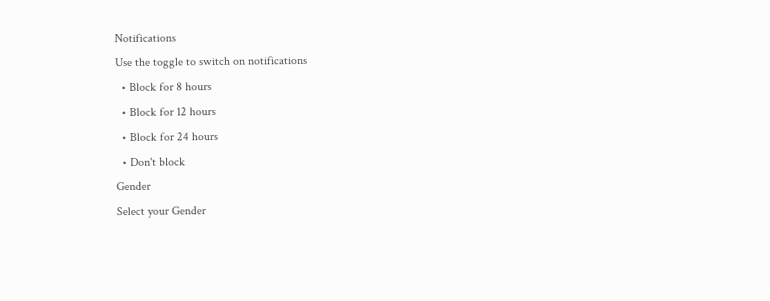Notifications
Use the toggle to switch on notifications
  • Block for 8 hours
  • Block for 12 hours
  • Block for 24 hours
  • Don't block
Gender
Select your Gender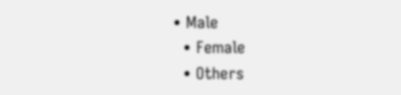• Male
  • Female
  • Others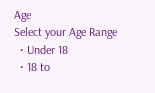Age
Select your Age Range
  • Under 18
  • 18 to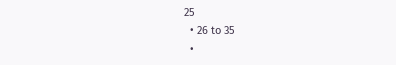25
  • 26 to 35
  •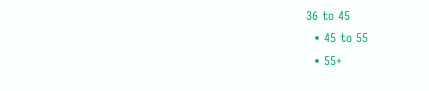36 to 45
  • 45 to 55
  • 55+